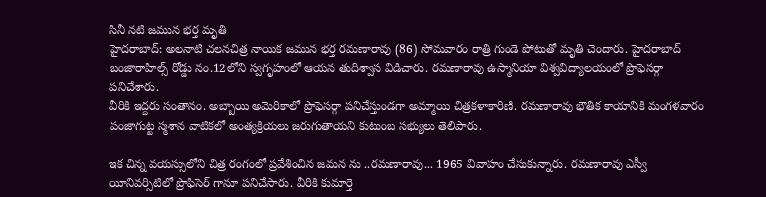సినీ నటి జమున భర్త మృతి
హైదరాబాద్: అలనాటి చలనచిత్ర నాయిక జమున భర్త రమణారావు (86) సోమవారం రాత్రి గుండె పోటుతో మృతి చెందారు. హైదరాబాద్ బంజారాహిల్స్ రోడ్డు నం.12లోని స్వగృహంలో ఆయన తుదిశ్వాస విడిచారు. రమణారావు ఉస్మానియా విశ్వవిద్యాలయంలో ప్రొఫెసర్గా పనిచేశారు.
వీరికి ఇద్దరు సంతానం. అబ్బాయి అమెరికాలో ప్రొఫెసర్గా పనిచేస్తుండగా అమ్మాయి చిత్రకళాకారిణి. రమణారావు భౌతిక కాయానికి మంగళవారం పంజాగుట్ట స్మశాన వాటికలో అంత్యక్రియలు జరుగుతాయని కుటుంబ సభ్యులు తెలిపారు.

ఇక చిన్న వయస్సులోని చిత్ర రంగంలో ప్రవేశించిన జమన ను ..రమణారావు... 1965 వివాహం చేసుకున్నారు. రమణారావు ఎస్వీ యీనివర్సిటిలో ప్రొఫిసెర్ గానూ పనిచేసారు. వీరికి కుమార్తె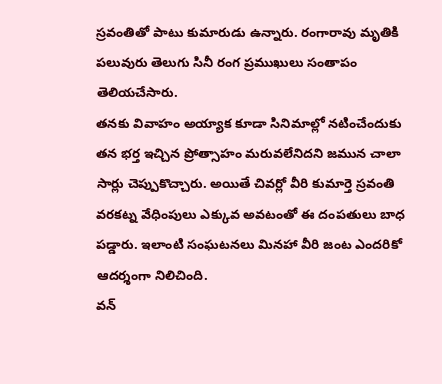స్రవంతితో పాటు కుమారుడు ఉన్నారు. రంగారావు మృతికి పలువురు తెలుగు సినీ రంగ ప్రముఖులు సంతాపం తెలియచేసారు.
తనకు వివాహం అయ్యాక కూడా సినిమాల్లో నటించేందుకు తన భర్త ఇచ్చిన ప్రోత్సాహం మరువలేనిదని జమున చాలా సార్లు చెప్పుకొచ్చారు. అయితే చివర్లో వీరి కుమార్తె స్రవంతి వరకట్న వేధింపులు ఎక్కువ అవటంతో ఈ దంపతులు బాధ పడ్డారు. ఇలాంటి సంఘటనలు మినహా వీరి జంట ఎందరికో ఆదర్శంగా నిలిచింది.
వన్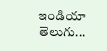ఇండియా తెలుగు...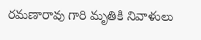రమణారావు గారి మృతికి నివాళులు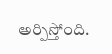అర్పిస్తోంది.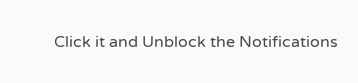Click it and Unblock the Notifications